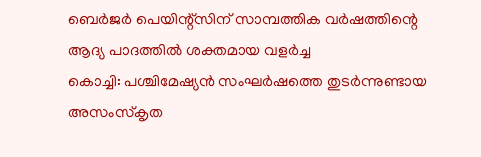ബെർജർ പെയിന്റ്സിന് സാമ്പത്തിക വർഷത്തിന്റെ ആദ്യ പാദത്തിൽ ശക്തമായ വളർച്ച
കൊച്ചി: പശ്ചിമേഷ്യൻ സംഘർഷത്തെ തുടർന്നുണ്ടായ അസംസ്കൃത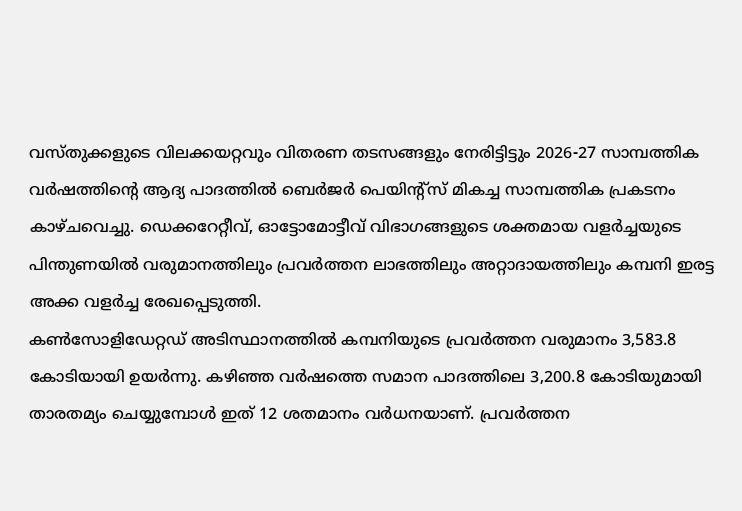വസ്തുക്കളുടെ വിലക്കയറ്റവും വിതരണ തടസങ്ങളും നേരിട്ടിട്ടും 2026-27 സാമ്പത്തിക വർഷത്തിന്റെ ആദ്യ പാദത്തിൽ ബെർജർ പെയിന്റ്സ് മികച്ച സാമ്പത്തിക പ്രകടനം കാഴ്ചവെച്ചു. ഡെക്കറേറ്റീവ്, ഓട്ടോമോട്ടീവ് വിഭാഗങ്ങളുടെ ശക്തമായ വളർച്ചയുടെ പിന്തുണയിൽ വരുമാനത്തിലും പ്രവർത്തന ലാഭത്തിലും അറ്റാദായത്തിലും കമ്പനി ഇരട്ട അക്ക വളർച്ച രേഖപ്പെടുത്തി.
കൺസോളിഡേറ്റഡ് അടിസ്ഥാനത്തിൽ കമ്പനിയുടെ പ്രവർത്തന വരുമാനം 3,583.8 കോടിയായി ഉയർന്നു. കഴിഞ്ഞ വർഷത്തെ സമാന പാദത്തിലെ 3,200.8 കോടിയുമായി താരതമ്യം ചെയ്യുമ്പോൾ ഇത് 12 ശതമാനം വർധനയാണ്. പ്രവർത്തന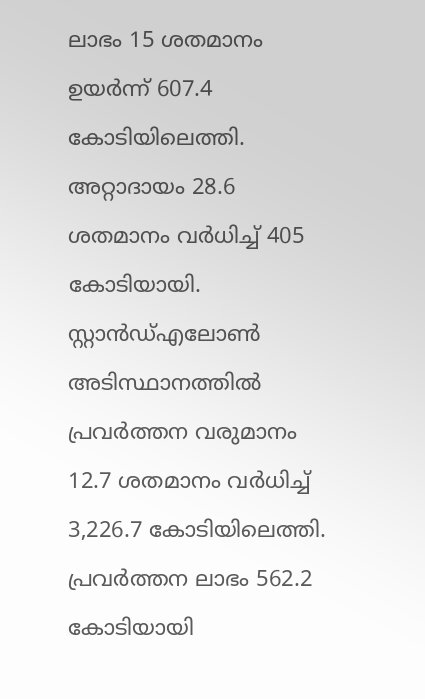ലാഭം 15 ശതമാനം ഉയർന്ന് 607.4 കോടിയിലെത്തി. അറ്റാദായം 28.6 ശതമാനം വർധിച്ച് 405 കോടിയായി.
സ്റ്റാൻഡ്എലോൺ അടിസ്ഥാനത്തിൽ പ്രവർത്തന വരുമാനം 12.7 ശതമാനം വർധിച്ച് 3,226.7 കോടിയിലെത്തി. പ്രവർത്തന ലാഭം 562.2 കോടിയായി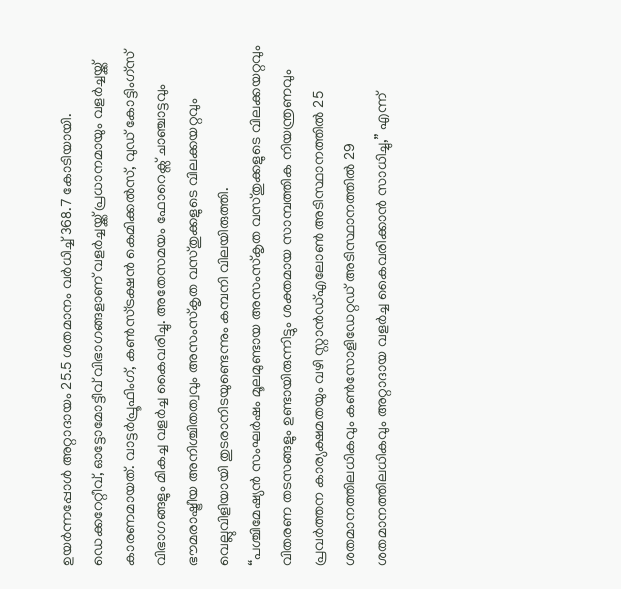ഉയർന്നപ്പോൾ അറ്റാദായം 25.5 ശതമാനം വർധിച്ച് 368.7 കോടിയായി.
ഡെക്കറേറ്റീവ്, ഓട്ടോമോട്ടീവ് വിഭാഗങ്ങളാണ് വളർച്ചയ്ക്ക് പ്രധാനമായും വളർച്ചയ്ക്ക് കാരണമായത്. വാട്ടർപ്രൂഫിംഗ്, കൺസ്ട്രക്ഷൻ കെമിക്കൽസ്, വുഡ് കോട്ടിംഗ്സ് വിഭാഗങ്ങളും മികച്ച വളർച്ച കൈവരിച്ചു. അതേസമയം ഫോറെക്സ് ചാഞ്ചാട്ടവും ഭൗമരാഷ്ട്രീയ അനിശ്ചിതത്വവും അസംസ്കൃത വസ്തുക്കളുടെ വിലക്കയറ്റവും വെല്ലുവിളിയായി തുടരാനിടയുണ്ടെന്നും കമ്പനി വിലയിരുത്തി.
“പശ്ചിമേഷ്യൻ സംഘർഷം മൂലമുണ്ടായ അസംസ്കൃത വസ്തുക്കളുടെ വിലക്കയറ്റവും വിതരണ തടസങ്ങളും ഉണ്ടായിരുന്നിട്ടും ശക്തമായ സാമ്പത്തിക നിയന്ത്രണവും പ്രവർത്തന കാര്യക്ഷമതയും വഴി സ്റ്റാൻഡ്എലോൺ അടിസ്ഥാനത്തിൽ 25 ശതമാനത്തിലധികവും കൺസോളിഡേറ്റഡ് അടിസ്ഥാനത്തിൽ 29 ശതമാനത്തിലധികവും അറ്റാദായ വളർച്ച കൈവരിക്കാൻ സാധിച്ചു,” എന്ന്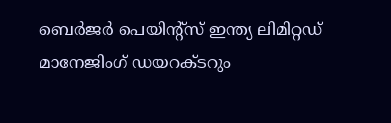ബെർജർ പെയിന്റ്സ് ഇന്ത്യ ലിമിറ്റഡ് മാനേജിംഗ് ഡയറക്ടറും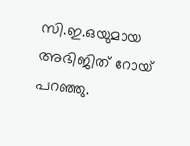സി.ഇ.ഒയുമായ അഭിജിത് റോയ് പറഞ്ഞു.